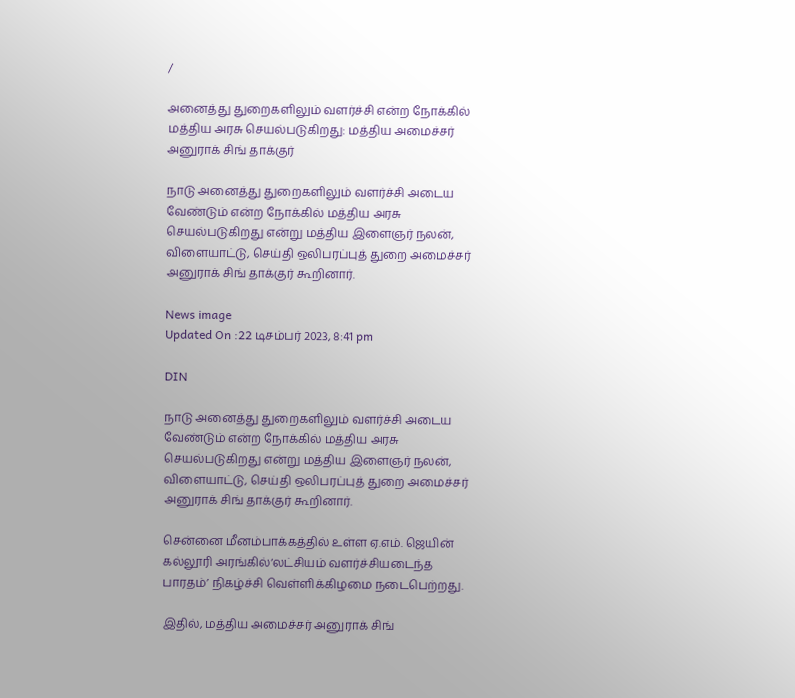/

அனைத்து துறைகளிலும் வளர்ச்சி என்ற நோக்கில் மத்திய அரசு செயல்படுகிறது: மத்திய அமைச்சர் அனுராக் சிங் தாக்குர்

நாடு அனைத்து துறைகளிலும் வளர்ச்சி அடைய வேண்டும் என்ற நோக்கில் மத்திய அரசு செயல்படுகிறது என்று மத்திய இளைஞர் நலன், விளையாட்டு, செய்தி ஒலிபரப்புத் துறை அமைச்சர் அனுராக் சிங் தாக்குர் கூறினார்.

News image
Updated On :22 டிசம்பர் 2023, 8:41 pm

DIN

நாடு அனைத்து துறைகளிலும் வளர்ச்சி அடைய வேண்டும் என்ற நோக்கில் மத்திய அரசு செயல்படுகிறது என்று மத்திய இளைஞர் நலன், விளையாட்டு, செய்தி ஒலிபரப்புத் துறை அமைச்சர் அனுராக் சிங் தாக்குர் கூறினார்.

சென்னை மீனம்பாக்கத்தில் உள்ள ஏ.எம். ஜெயின் கல்லூரி அரங்கில்‘லட்சியம் வளர்ச்சியடைந்த பாரதம்’ நிகழ்ச்சி வெள்ளிக்கிழமை நடைபெற்றது.

இதில், மத்திய அமைச்சர் அனுராக் சிங்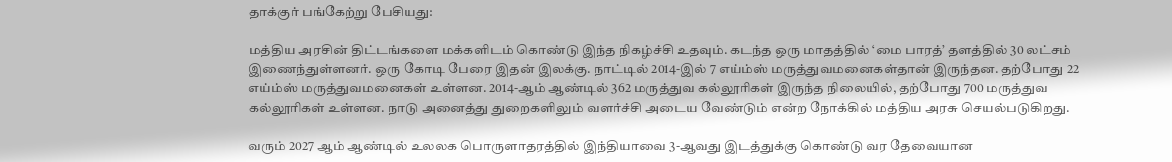தாக்குர் பங்கேற்று பேசியது:

மத்திய அரசின் திட்டங்களை மக்களிடம் கொண்டு இந்த நிகழ்ச்சி உதவும். கடந்த ஒரு மாதத்தில் ‘மை பாரத்’ தளத்தில் 30 லட்சம் இணைந்துள்ளனர். ஒரு கோடி பேரை இதன் இலக்கு. நாட்டில் 2014-இல் 7 எய்ம்ஸ் மருத்துவமனைகள்தான் இருந்தன. தற்போது 22 எய்ம்ஸ் மருத்துவமனைகள் உள்ளன. 2014-ஆம் ஆண்டில் 362 மருத்துவ கல்லூரிகள் இருந்த நிலையில், தற்போது 700 மருத்துவ கல்லூரிகள் உள்ளன. நாடு அனைத்து துறைகளிலும் வளர்ச்சி அடைய வேண்டும் என்ற நோக்கில் மத்திய அரசு செயல்படுகிறது.

வரும் 2027 ஆம் ஆண்டில் உலலக பொருளாதரத்தில் இந்தியாவை 3-ஆவது இடத்துக்கு கொண்டு வர தேவையான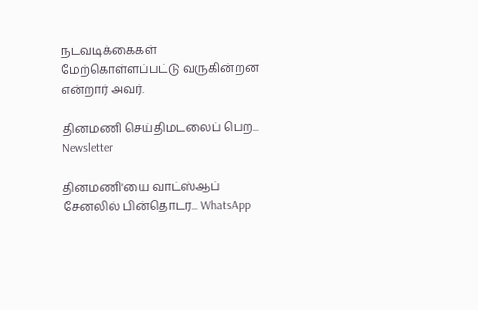நடவடிக்கைகள் மேற்கொள்ளப்பட்டு வருகின்றன என்றார் அவர்.

தினமணி செய்திமடலைப் பெற... Newsletter

தினமணி'யை வாட்ஸ்ஆப் சேனலில் பின்தொடர... WhatsApp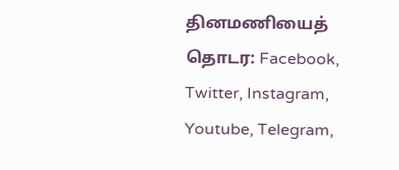தினமணியைத் தொடர: Facebook, Twitter, Instagram, Youtube, Telegram,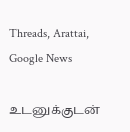Threads, Arattai, Google News

உடனுக்குடன்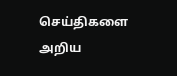செய்திகளை அறிய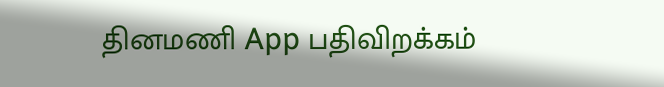தினமணி App பதிவிறக்கம்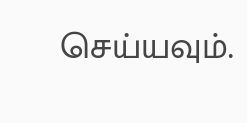செய்யவும்.